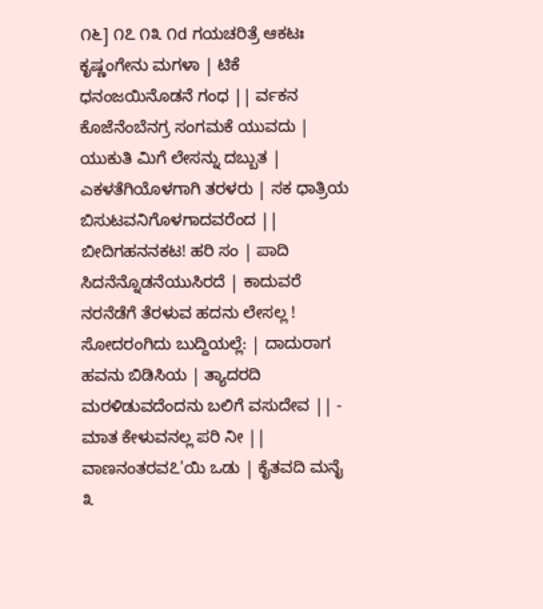೧೬] ೧೭ ೧೩ ೧d ಗಯಚರಿತ್ರೆ ಆಕಟಃ ಕೃಷ್ಣಂಗೇನು ಮಗಳಾ | ಟಿಕೆ ಧನಂಜಯಿನೊಡನೆ ಗಂಧ || ರ್ವಕನ ಕೊಜೆನೆಂಬೆನಗ್ರ ಸಂಗಮಕೆ ಯುವದು | ಯುಕುತಿ ಮಿಗೆ ಲೇಸನ್ನು ದಬ್ಬುತ | ಎಕಳತೆಗಿಯೊಳಗಾಗಿ ತರಳರು | ಸಕ ಧಾತ್ರಿಯ ಬಿಸುಟವನಿಗೊಳಗಾದವರೆಂದ || ಬೀದಿಗಹನನಕಟ! ಹರಿ ಸಂ | ಪಾದಿ ಸಿದನೆನ್ನೊಡನೆಯುಸಿರದೆ | ಕಾದುವರೆ ನರನೆಡೆಗೆ ತೆರಳುವ ಹದನು ಲೇಸಲ್ಲ ! ಸೋದರಂಗಿದು ಬುದ್ದಿಯಲ್ಲೆ: | ದಾದುರಾಗ ಹವನು ಬಿಡಿಸಿಯ | ತ್ಯಾದರದಿ ಮರಳಿಡುವದೆಂದನು ಬಲಿಗೆ ವಸುದೇವ || - ಮಾತ ಕೇಳುವನಲ್ಲ ಪರಿ ನೀ || ವಾಣನಂತರವ೭'ಯಿ ಒಡು | ಕೈತವದಿ ಮನೈ ೩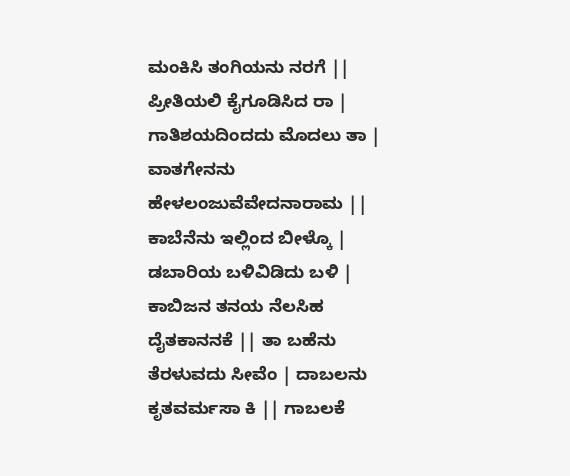ಮಂಕಿಸಿ ತಂಗಿಯನು ನರಗೆ || ಪ್ರೀತಿಯಲಿ ಕೈಗೂಡಿಸಿದ ರಾ | ಗಾತಿಶಯದಿಂದದು ಮೊದಲು ತಾ | ವಾತಗೇನನು ಹೇಳಲಂಜುವೆವೇದನಾರಾಮ || ಕಾಬೆನೆನು ಇಲ್ಲಿಂದ ಬೀಳ್ಕೊ | ಡಬಾರಿಯ ಬಳಿವಿಡಿದು ಬಳಿ | ಕಾಬಿಜನ ತನಯ ನೆಲಸಿಹ ದೈತಕಾನನಕೆ || ತಾ ಬಹೆನು ತೆರಳುವದು ಸೀವೆಂ | ದಾಬಲನು ಕೃತವರ್ಮಸಾ ಕಿ || ಗಾಬಲಕೆ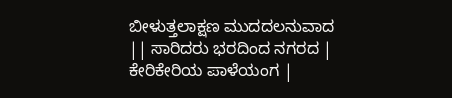ಬೀಳುತ್ತಲಾಕ್ಷಣ ಮುದದಲನುವಾದ || ಸಾರಿದರು ಭರದಿಂದ ನಗರದ | ಕೇರಿಕೇರಿಯ ಪಾಳೆಯಂಗ |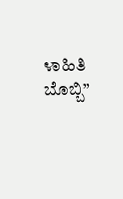೪ಾಹಿತಿ ಬೊಬ್ಬಿ”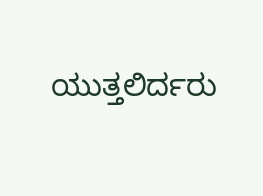ಯುತ್ತಲಿರ್ದರು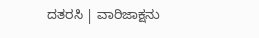ದತರಸಿ | ವಾರಿಜಾಕ್ಷನು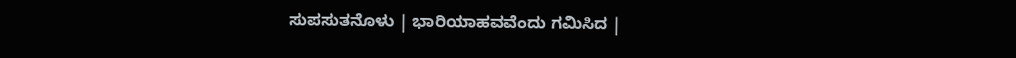ಸುಪಸುತನೊಳು | ಭಾರಿಯಾಹವವೆಂದು ಗಮಿಸಿದ |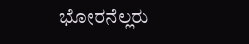ಭೋರನೆಲ್ಲರು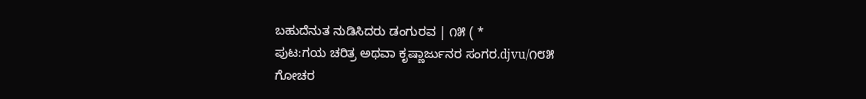ಬಹುದೆನುತ ನುಡಿಸಿದರು ಡಂಗುರವ | ೧೫ ( *
ಪುಟ:ಗಯ ಚರಿತ್ರ ಅಥವಾ ಕೃಷ್ಣಾರ್ಜುನರ ಸಂಗರ.djvu/೧೮೫
ಗೋಚರ